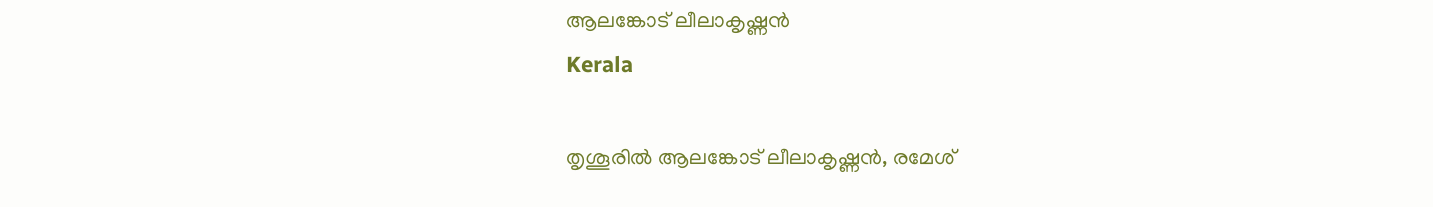ആലങ്കോട് ലീലാകൃഷ്ണന്‍
Kerala

തൃശൂരില്‍ ആലങ്കോട് ലീലാകൃഷ്ണന്‍, രമേശ്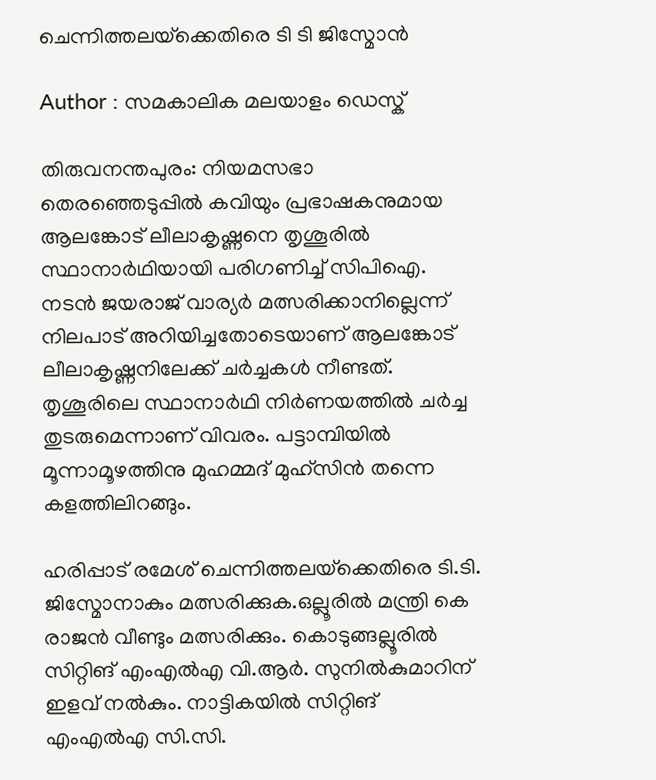ചെന്നിത്തലയ്‌ക്കെതിരെ ടി ടി ജിസ്മോന്‍

Author : സമകാലിക മലയാളം ഡെസ്ക്

തിരുവനന്തപുരം: നിയമസഭാ തെരഞ്ഞെടുപ്പില്‍ കവിയും പ്രഭാഷകനുമായ ആലങ്കോട് ലീലാകൃഷ്ണനെ തൃശൂരില്‍ സ്ഥാനാര്‍ഥിയായി പരിഗണിച്ച് സിപിഐ. നടന്‍ ജയരാജ് വാര്യര്‍ മത്സരിക്കാനില്ലെന്ന് നിലപാട് അറിയിച്ചതോടെയാണ് ആലങ്കോട് ലീലാകൃഷ്ണനിലേക്ക് ചര്‍ച്ചകള്‍ നീണ്ടത്. തൃശൂരിലെ സ്ഥാനാര്‍ഥി നിര്‍ണയത്തില്‍ ചര്‍ച്ച തുടരുമെന്നാണ് വിവരം. പട്ടാമ്പിയില്‍ മൂന്നാമൂഴത്തിനു മുഹമ്മദ് മുഹ്‌സിന്‍ തന്നെ കളത്തിലിറങ്ങും.

ഹരിപ്പാട് രമേശ് ചെന്നിത്തലയ്‌ക്കെതിരെ ടി.ടി. ജിസ്മോനാകും മത്സരിക്കുക.ഒല്ലൂരില്‍ മന്ത്രി കെ രാജന്‍ വീണ്ടും മത്സരിക്കും. കൊടുങ്ങല്ലൂരില്‍ സിറ്റിങ് എംഎല്‍എ വി.ആര്‍. സുനില്‍കുമാറിന് ഇളവ് നല്‍കും. നാട്ടികയില്‍ സിറ്റിങ് എംഎല്‍എ സി.സി.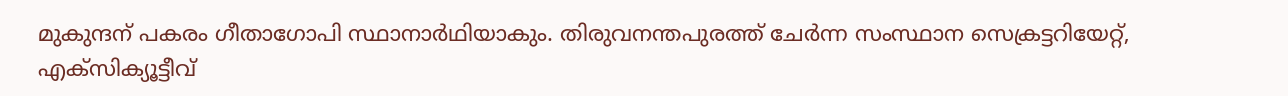മുകുന്ദന് പകരം ഗീതാഗോപി സ്ഥാനാര്‍ഥിയാകും. തിരുവനന്തപുരത്ത് ചേര്‍ന്ന സംസ്ഥാന സെക്രട്ടറിയേറ്റ്, എക്‌സിക്യൂട്ടീവ്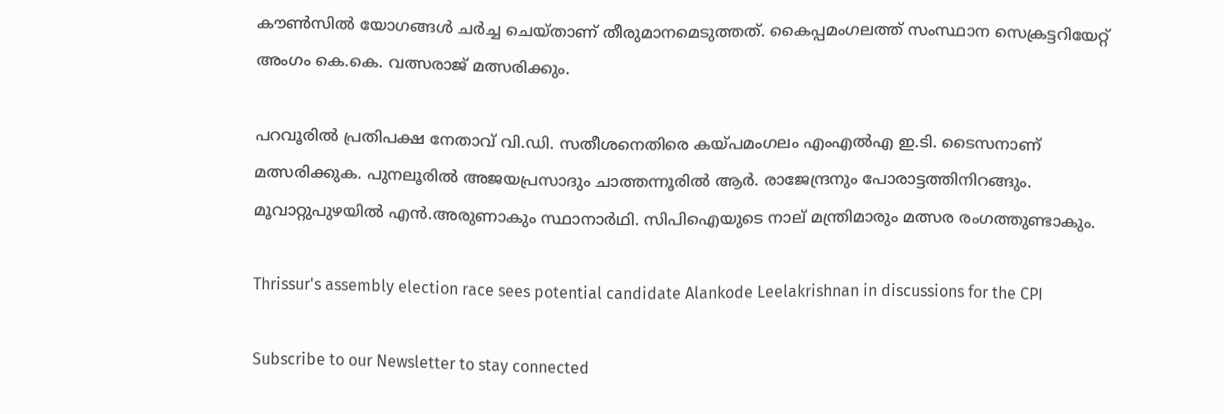കൗണ്‍സില്‍ യോഗങ്ങള്‍ ചര്‍ച്ച ചെയ്താണ് തീരുമാനമെടുത്തത്. കൈപ്പമംഗലത്ത് സംസ്ഥാന സെക്രട്ടറിയേറ്റ് അംഗം കെ.കെ. വത്സരാജ് മത്സരിക്കും.

പറവൂരില്‍ പ്രതിപക്ഷ നേതാവ് വി.ഡി. സതീശനെതിരെ കയ്പമംഗലം എംഎല്‍എ ഇ.ടി. ടൈസനാണ് മത്സരിക്കുക. പുനലൂരില്‍ അജയപ്രസാദും ചാത്തന്നൂരില്‍ ആര്‍. രാജേന്ദ്രനും പോരാട്ടത്തിനിറങ്ങും. മൂവാറ്റുപുഴയില്‍ എന്‍.അരുണാകും സ്ഥാനാര്‍ഥി. സിപിഐയുടെ നാല് മന്ത്രിമാരും മത്സര രംഗത്തുണ്ടാകും.

Thrissur's assembly election race sees potential candidate Alankode Leelakrishnan in discussions for the CPI

Subscribe to our Newsletter to stay connected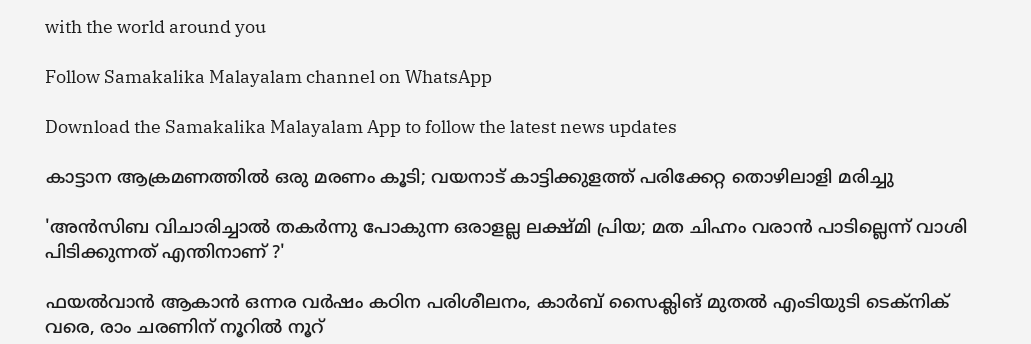with the world around you

Follow Samakalika Malayalam channel on WhatsApp

Download the Samakalika Malayalam App to follow the latest news updates

കാട്ടാന ആക്രമണത്തില്‍ ഒരു മരണം കൂടി; വയനാട് കാട്ടിക്കുളത്ത് പരിക്കേറ്റ തൊഴിലാളി മരിച്ചു

'അൻസിബ വിചാരിച്ചാൽ തകർന്നു പോകുന്ന ഒരാളല്ല ലക്ഷ്മി പ്രിയ; മത ചിഹ്നം വരാൻ പാടില്ലെന്ന് വാശി പിടിക്കുന്നത് എന്തിനാണ് ?'

ഫയൽവാൻ ആകാൻ ഒന്നര വർഷം കഠിന പരിശീലനം, കാർബ് സൈക്ലിങ് മുതൽ എംടിയുടി ടെക്നിക് വരെ, രാം ചരണിന് നൂറിൽ നൂറ്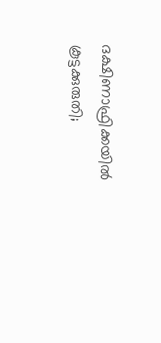ദക്ഷിണാഫ്രിക്കയില്‍ കൂട്ടക്കുരുതി;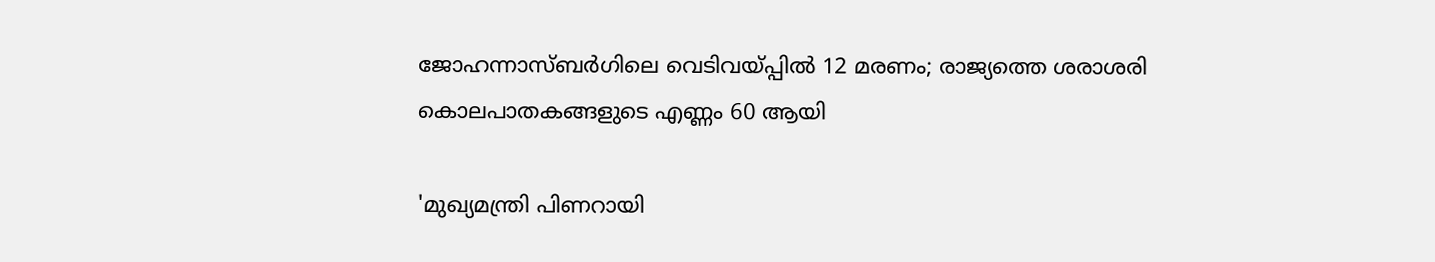ജോഹന്നാസ്ബര്‍ഗിലെ വെടിവയ്പ്പില്‍ 12 മരണം; രാജ്യത്തെ ശരാശരി കൊലപാതകങ്ങളുടെ എണ്ണം 60 ആയി

'മുഖ്യമന്ത്രി പിണറായി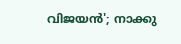വിജയന്‍'; നാക്കു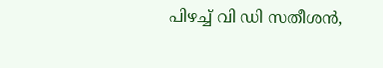പിഴച്ച് വി ഡി സതീശന്‍,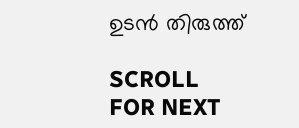ഉടന്‍ തിരുത്ത്

SCROLL FOR NEXT